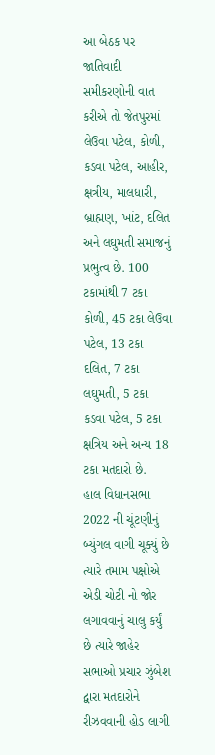આ બેઠક પર જાતિવાદી સમીકરણોની વાત કરીએ તો જેતપુરમાં લેઉવા પટેલ, કોળી, કડવા પટેલ, આહીર, ક્ષત્રીય, માલધારી, બ્રાહ્મણ, ખાંટ, દલિત અને લઘુમતી સમાજનું પ્રભુત્વ છે. 100 ટકામાંથી 7 ટકા કોળી, 45 ટકા લેઉવા પટેલ, 13 ટકા દલિત, 7 ટકા લઘુમતી, 5 ટકા કડવા પટેલ, 5 ટકા ક્ષત્રિય અને અન્ય 18 ટકા મતદારો છે.
હાલ વિધાનસભા 2022 ની ચૂંટણીનું બ્યુંગલ વાગી ચૂક્યું છે ત્યારે તમામ પક્ષોએ એડી ચોટી નો જોર લગાવવાનું ચાલુ કર્યું છે ત્યારે જાહેર સભાઓ પ્રચાર ઝુંબેશ દ્વારા મતદારોને રીઝવવાની હોડ લાગી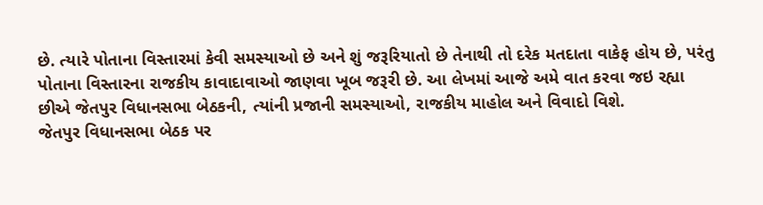છે. ત્યારે પોતાના વિસ્તારમાં કેવી સમસ્યાઓ છે અને શું જરૂરિયાતો છે તેનાથી તો દરેક મતદાતા વાકેફ હોય છે, પરંતુ પોતાના વિસ્તારના રાજકીય કાવાદાવાઓ જાણવા ખૂબ જરૂરી છે. આ લેખમાં આજે અમે વાત કરવા જઇ રહ્યા છીએ જેતપુર વિધાનસભા બેઠકની, ત્યાંની પ્રજાની સમસ્યાઓ, રાજકીય માહોલ અને વિવાદો વિશે.
જેતપુર વિધાનસભા બેઠક પર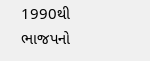1990થી ભાજપનો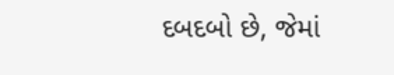દબદબો છે, જેમાં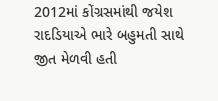2012માં કોંગ્રસમાંથી જયેશ રાદડિયાએ ભારે બહુમતી સાથે જીત મેળવી હતી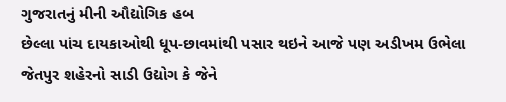ગુજરાતનું મીની ઔદ્યોગિક હબ
છેલ્લા પાંચ દાયકાઓથી ધૂપ-છાવમાંથી પસાર થઇને આજે પણ અડીખમ ઉભેલા જેતપુર શહેરનો સાડી ઉદ્યોગ કે જેને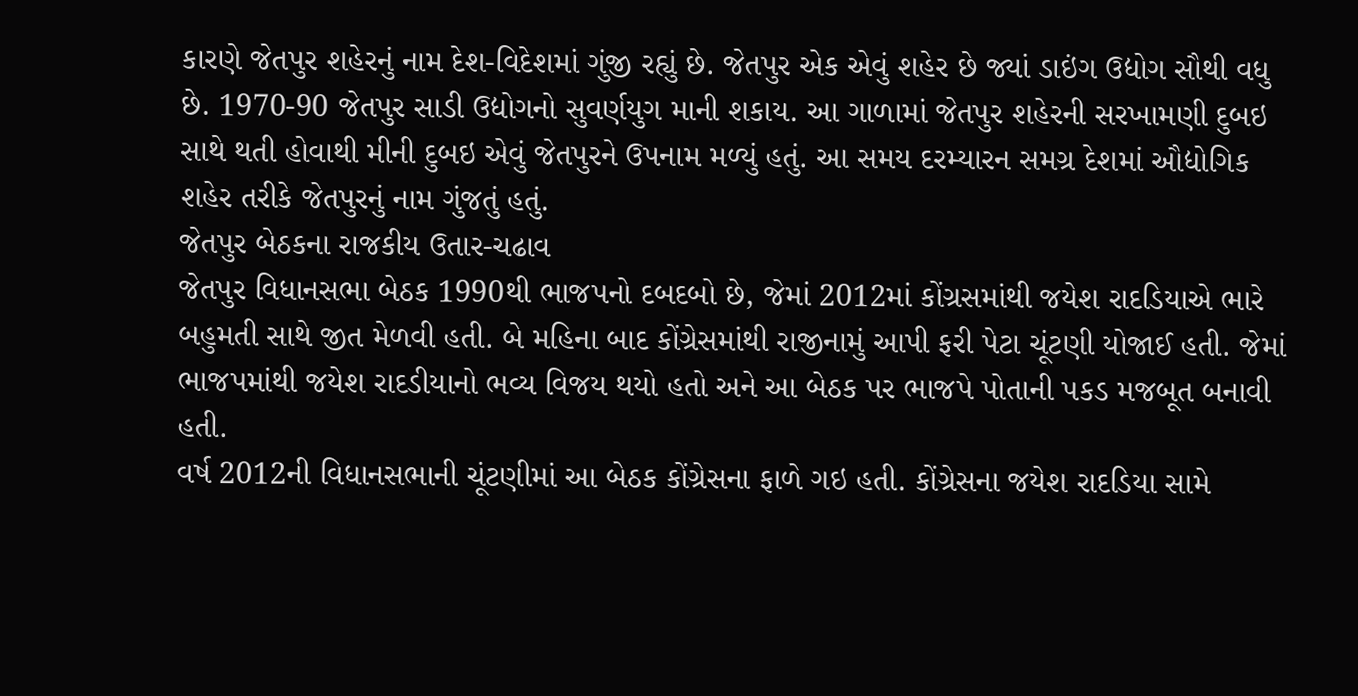કારણે જેતપુર શહેરનું નામ દેશ-વિદેશમાં ગુંજી રહ્યું છે. જેતપુર એક એવું શહેર છે જ્યાં ડાઇંગ ઉદ્યોગ સૌથી વધુ છે. 1970-90 જેતપુર સાડી ઉદ્યોગનો સુવર્ણયુગ માની શકાય. આ ગાળામાં જેતપુર શહેરની સરખામણી દુબઇ સાથે થતી હોવાથી મીની દુબઇ એવું જેતપુરને ઉપનામ મળ્યું હતું. આ સમય દરમ્યારન સમગ્ર દેશમાં ઔદ્યોગિક શહેર તરીકે જેતપુરનું નામ ગુંજતું હતું.
જેતપુર બેઠકના રાજકીય ઉતાર-ચઢાવ
જેતપુર વિધાનસભા બેઠક 1990થી ભાજપનો દબદબો છે, જેમાં 2012માં કોંગ્રસમાંથી જયેશ રાદડિયાએ ભારે બહુમતી સાથે જીત મેળવી હતી. બે મહિના બાદ કોંગ્રેસમાંથી રાજીનામું આપી ફરી પેટા ચૂંટણી યોજાઈ હતી. જેમાં ભાજપમાંથી જયેશ રાદડીયાનો ભવ્ય વિજય થયો હતો અને આ બેઠક પર ભાજપે પોતાની પકડ મજબૂત બનાવી હતી.
વર્ષ 2012ની વિધાનસભાની ચૂંટણીમાં આ બેઠક કોંગ્રેસના ફાળે ગઇ હતી. કોંગ્રેસના જયેશ રાદડિયા સામે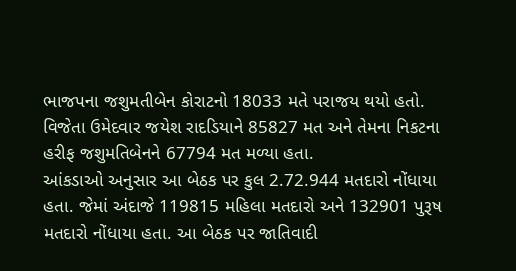ભાજપના જશુમતીબેન કોરાટનો 18033 મતે પરાજય થયો હતો. વિજેતા ઉમેદવાર જયેશ રાદડિયાને 85827 મત અને તેમના નિકટના હરીફ જશુમતિબેનને 67794 મત મળ્યા હતા.
આંકડાઓ અનુસાર આ બેઠક પર કુલ 2.72.944 મતદારો નોંધાયા હતા. જેમાં અંદાજે 119815 મહિલા મતદારો અને 132901 પુરૂષ મતદારો નોંધાયા હતા. આ બેઠક પર જાતિવાદી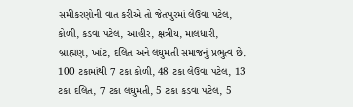સમીકરણોની વાત કરીએ તો જેતપુરમાં લેઉવા પટેલ, કોળી, કડવા પટેલ, આહીર, ક્ષત્રીય, માલધારી, બ્રાહ્મણ, ખાંટ, દલિત અને લઘુમતી સમાજનું પ્રભુત્વ છે. 100 ટકામાંથી 7 ટકા કોળી, 48 ટકા લેઉવા પટેલ, 13 ટકા દલિત, 7 ટકા લઘુમતી, 5 ટકા કડવા પટેલ, 5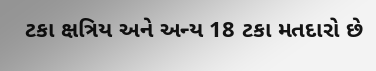ટકા ક્ષત્રિય અને અન્ય 18 ટકા મતદારો છે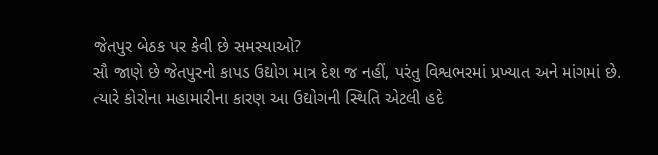જેતપુર બેઠક પર કેવી છે સમસ્યાઓ?
સૌ જાણે છે જેતપુરનો કાપડ ઉદ્યોગ માત્ર દેશ જ નહીં, પરંતુ વિશ્વભરમાં પ્રખ્યાત અને માંગમાં છે. ત્યારે કોરોના મહામારીના કારણ આ ઉદ્યોગની સ્થિતિ એટલી હદે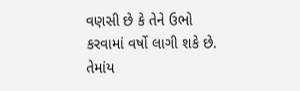વણસી છે કે તેને ઉભો કરવામાં વર્ષો લાગી શકે છે. તેમાંય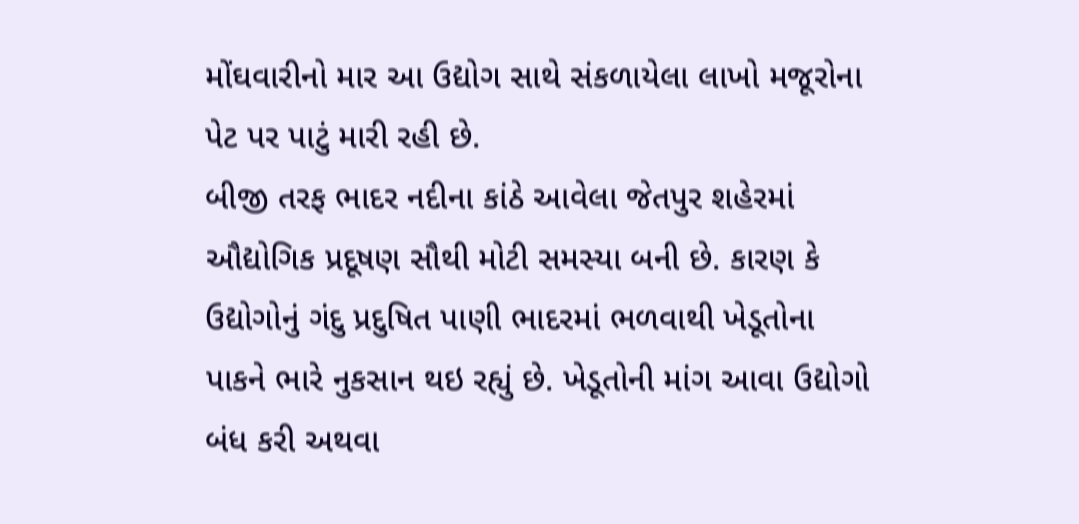મોંઘવારીનો માર આ ઉદ્યોગ સાથે સંકળાયેલા લાખો મજૂરોના પેટ પર પાટું મારી રહી છે.
બીજી તરફ ભાદર નદીના કાંઠે આવેલા જેતપુર શહેરમાં ઔદ્યોગિક પ્રદૂષણ સૌથી મોટી સમસ્યા બની છે. કારણ કે ઉદ્યોગોનું ગંદુ પ્રદુષિત પાણી ભાદરમાં ભળવાથી ખેડૂતોના પાકને ભારે નુકસાન થઇ રહ્યું છે. ખેડૂતોની માંગ આવા ઉદ્યોગો બંધ કરી અથવા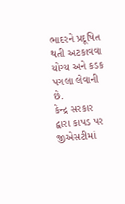ભાદરને પ્રદૂષિત થતી અટકાવવા યોગ્ય અને કડક પગલા લેવાની છે.
કેન્દ્ર સરકાર દ્વારા કાપડ પર જીએસટીમાં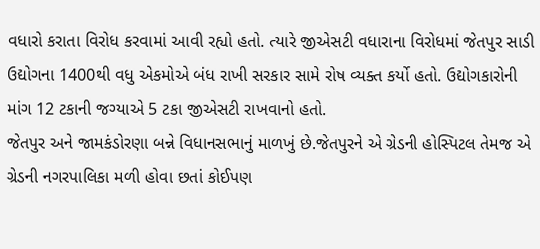વધારો કરાતા વિરોધ કરવામાં આવી રહ્યો હતો. ત્યારે જીએસટી વધારાના વિરોધમાં જેતપુર સાડી ઉદ્યોગના 1400થી વધુ એકમોએ બંધ રાખી સરકાર સામે રોષ વ્યક્ત કર્યો હતો. ઉદ્યોગકારોની માંગ 12 ટકાની જગ્યાએ 5 ટકા જીએસટી રાખવાનો હતો.
જેતપુર અને જામકંડોરણા બન્ને વિધાનસભાનું માળખું છે.જેતપુરને એ ગ્રેડની હોસ્પિટલ તેમજ એ ગ્રેડની નગરપાલિકા મળી હોવા છતાં કોઈપણ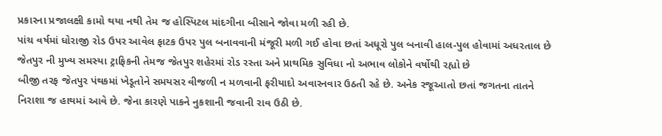પ્રકારના પ્રજાલક્ષી કામો થયા નથી તેમ જ હોસ્પિટલ માંદગીના બીસાને જોવા મળી રહી છે.
પાંચ વર્ષમાં ધોરાજી રોડ ઉપર આવેલ ફાટક ઉપર પુલ બનાવવાની મંજૂરી મળી ગઈ હોવા છતાં અધૂરો પુલ બનાવી હાલ-પુલ હોવામાં અધરતાલ છે જેતપુર ની મુખ્ય સમસ્યા ટ્રાફિકની તેમજ જેતપુર શહેરમાં રોડ રસ્તા અને પ્રાથમિક સુવિધા નો અભાવ લોકોને વર્ષોથી રહ્યો છે
બીજી તરફ જેતપુર પંથકમાં ખેડૂતોને સમયસર વીજળી ન મળવાની ફરીયાદો અવારનવાર ઉઠતી રહે છે. અનેક રજૂઆતો છતાં જગતના તાતને નિરાશા જ હાથમાં આવે છે. જેના કારણે પાકને નુકશાની જવાની રાવ ઉઠી છે.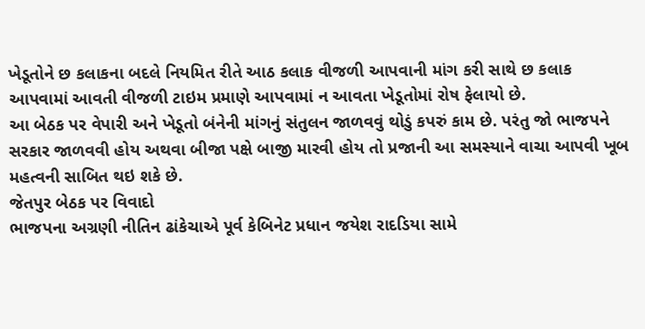ખેડૂતોને છ કલાકના બદલે નિયમિત રીતે આઠ કલાક વીજળી આપવાની માંગ કરી સાથે છ કલાક આપવામાં આવતી વીજળી ટાઇમ પ્રમાણે આપવામાં ન આવતા ખેડૂતોમાં રોષ ફેલાયો છે.
આ બેઠક પર વેપારી અને ખેડૂતો બંનેની માંગનું સંતુલન જાળવવું થોડું કપરું કામ છે. પરંતુ જો ભાજપને સરકાર જાળવવી હોય અથવા બીજા પક્ષે બાજી મારવી હોય તો પ્રજાની આ સમસ્યાને વાચા આપવી ખૂબ મહત્વની સાબિત થઇ શકે છે.
જેતપુર બેઠક પર વિવાદો
ભાજપના અગ્રણી નીતિન ઢાંકેચાએ પૂર્વ કેબિનેટ પ્રધાન જયેશ રાદડિયા સામે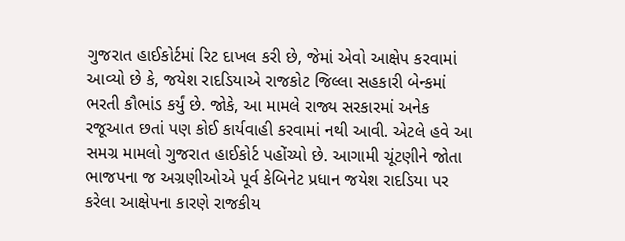ગુજરાત હાઈકોર્ટમાં રિટ દાખલ કરી છે, જેમાં એવો આક્ષેપ કરવામાં આવ્યો છે કે, જયેશ રાદડિયાએ રાજકોટ જિલ્લા સહકારી બેન્કમાં ભરતી કૌભાંડ કર્યું છે. જોકે, આ મામલે રાજ્ય સરકારમાં અનેક રજૂઆત છતાં પણ કોઈ કાર્યવાહી કરવામાં નથી આવી. એટલે હવે આ સમગ્ર મામલો ગુજરાત હાઈકોર્ટ પહોંચ્યો છે. આગામી ચૂંટણીને જોતા ભાજપના જ અગ્રણીઓએ પૂર્વ કેબિનેટ પ્રધાન જયેશ રાદડિયા પર કરેલા આક્ષેપના કારણે રાજકીય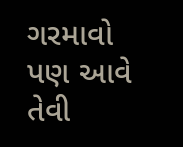ગરમાવો પણ આવે તેવી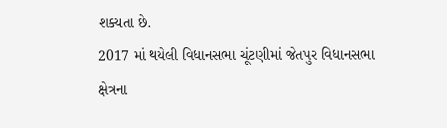શક્યતા છે.
2017 માં થયેલી વિધાનસભા ચૂંટણીમાં જેતપુર વિધાનસભા ક્ષેત્રના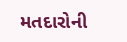મતદારોની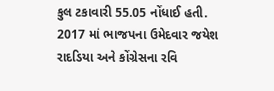કુલ ટકાવારી 55.05 નોંધાઈ હતી.
2017 માં ભાજપના ઉમેદવાર જયેશ રાદડિયા અને કોંગ્રેસના રવિ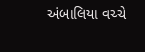અંબાલિયા વચ્ચે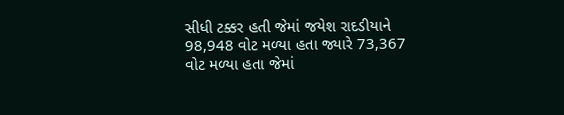સીધી ટક્કર હતી જેમાં જયેશ રાદડીયાને 98,948 વોટ મળ્યા હતા જ્યારે 73,367 વોટ મળ્યા હતા જેમાં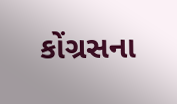કોંગ્રસના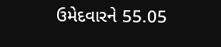ઉમેદવારને 55.05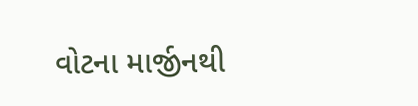વોટના માર્જીનથી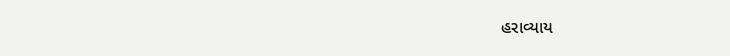હરાવ્યાય